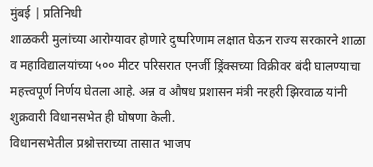मुंबई | प्रतिनिधी
शाळकरी मुलांच्या आरोग्यावर होणारे दुष्परिणाम लक्षात घेऊन राज्य सरकारने शाळा व महाविद्यालयांच्या ५०० मीटर परिसरात एनर्जी ड्रिंक्सच्या विक्रीवर बंदी घालण्याचा महत्त्वपूर्ण निर्णय घेतला आहे. अन्न व औषध प्रशासन मंत्री नरहरी झिरवाळ यांनी शुक्रवारी विधानसभेत ही घोषणा केली.
विधानसभेतील प्रश्नोत्तराच्या तासात भाजप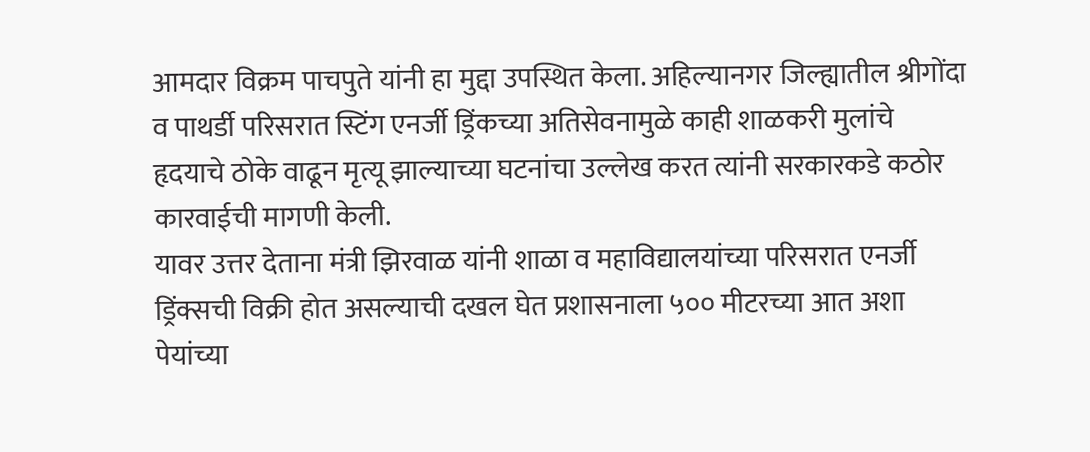आमदार विक्रम पाचपुते यांनी हा मुद्दा उपस्थित केला. अहिल्यानगर जिल्ह्यातील श्रीगोंदा व पाथर्डी परिसरात स्टिंग एनर्जी ड्रिंकच्या अतिसेवनामुळे काही शाळकरी मुलांचे हृदयाचे ठोके वाढून मृत्यू झाल्याच्या घटनांचा उल्लेख करत त्यांनी सरकारकडे कठोर कारवाईची मागणी केली.
यावर उत्तर देताना मंत्री झिरवाळ यांनी शाळा व महाविद्यालयांच्या परिसरात एनर्जी ड्रिंक्सची विक्री होत असल्याची दखल घेत प्रशासनाला ५०० मीटरच्या आत अशा पेयांच्या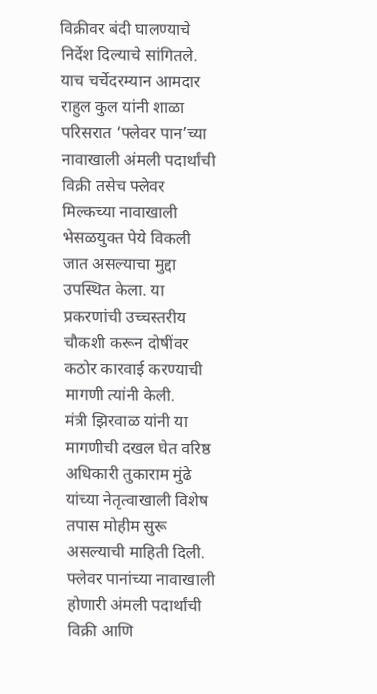विक्रीवर बंदी घालण्याचे निर्देश दिल्याचे सांगितले.
याच चर्चेदरम्यान आमदार राहुल कुल यांनी शाळा परिसरात ‘फ्लेवर पान’च्या नावाखाली अंमली पदार्थांची विक्री तसेच फ्लेवर मिल्कच्या नावाखाली भेसळयुक्त पेये विकली जात असल्याचा मुद्दा उपस्थित केला. या प्रकरणांची उच्चस्तरीय चौकशी करून दोषींवर कठोर कारवाई करण्याची मागणी त्यांनी केली.
मंत्री झिरवाळ यांनी या मागणीची दखल घेत वरिष्ठ अधिकारी तुकाराम मुंढे यांच्या नेतृत्वाखाली विशेष तपास मोहीम सुरू असल्याची माहिती दिली. फ्लेवर पानांच्या नावाखाली होणारी अंमली पदार्थांची विक्री आणि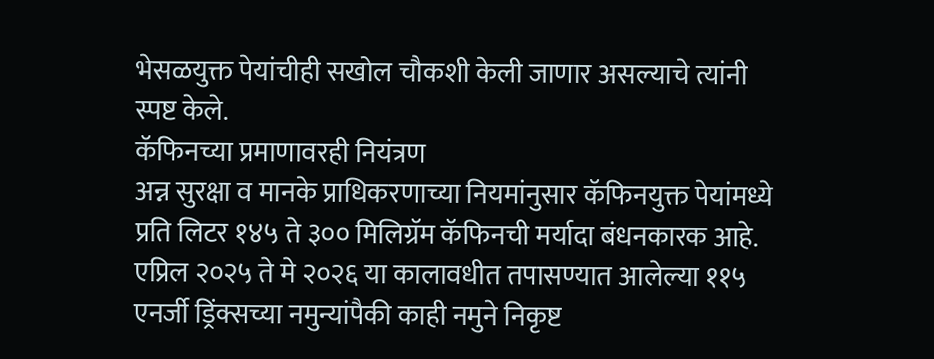भेसळयुक्त पेयांचीही सखोल चौकशी केली जाणार असल्याचे त्यांनी स्पष्ट केले.
कॅफिनच्या प्रमाणावरही नियंत्रण
अन्न सुरक्षा व मानके प्राधिकरणाच्या नियमांनुसार कॅफिनयुक्त पेयांमध्ये प्रति लिटर १४५ ते ३०० मिलिग्रॅम कॅफिनची मर्यादा बंधनकारक आहे. एप्रिल २०२५ ते मे २०२६ या कालावधीत तपासण्यात आलेल्या ११५ एनर्जी ड्रिंक्सच्या नमुन्यांपैकी काही नमुने निकृष्ट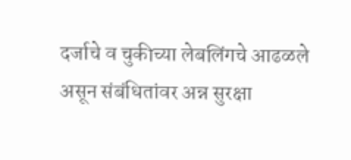दर्जाचे व चुकीच्या लेबलिंगचे आढळले असून संबंधितांवर अन्न सुरक्षा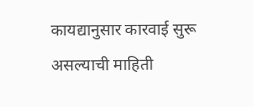कायद्यानुसार कारवाई सुरू असल्याची माहिती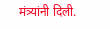मंत्र्यांनी दिली.